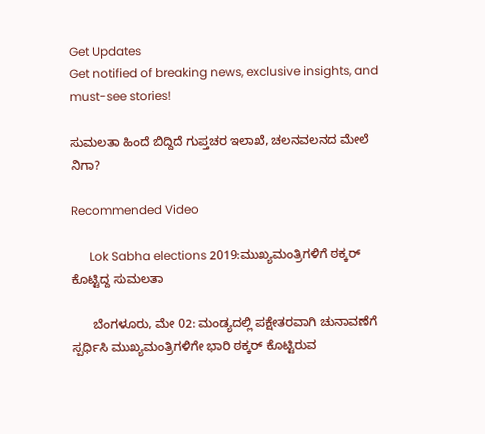Get Updates
Get notified of breaking news, exclusive insights, and must-see stories!

ಸುಮಲತಾ ಹಿಂದೆ ಬಿದ್ದಿದೆ ಗುಪ್ತಚರ ಇಲಾಖೆ, ಚಲನವಲನದ ಮೇಲೆ ನಿಗಾ?

Recommended Video

      Lok Sabha elections 2019:ಮುಖ್ಯಮಂತ್ರಿಗಳಿಗೆ ಠಕ್ಕರ್ ಕೊಟ್ಟಿದ್ದ ಸುಮಲತಾ

      ಬೆಂಗಳೂರು, ಮೇ 02: ಮಂಡ್ಯದಲ್ಲಿ ಪಕ್ಷೇತರವಾಗಿ ಚುನಾವಣೆಗೆ ಸ್ಪರ್ಧಿಸಿ ಮುಖ್ಯಮಂತ್ರಿಗಳಿಗೇ ಭಾರಿ ಠಕ್ಕರ್ ಕೊಟ್ಟಿರುವ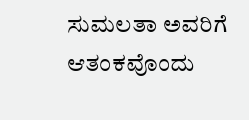ಸುಮಲತಾ ಅವರಿಗೆ ಆತಂಕವೊಂದು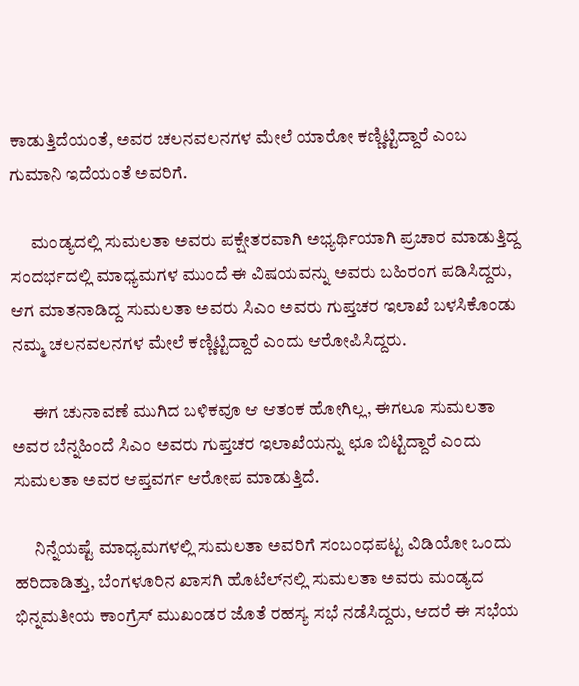ಕಾಡುತ್ತಿದೆಯಂತೆ, ಅವರ ಚಲನವಲನಗಳ ಮೇಲೆ ಯಾರೋ ಕಣ್ಣಿಟ್ಟಿದ್ದಾರೆ ಎಂಬ ಗುಮಾನಿ ಇದೆಯಂತೆ ಅವರಿಗೆ.

      ಮಂಡ್ಯದಲ್ಲಿ ಸುಮಲತಾ ಅವರು ಪಕ್ಷೇತರವಾಗಿ ಅಭ್ಯರ್ಥಿಯಾಗಿ ಪ್ರಚಾರ ಮಾಡುತ್ತಿದ್ದ ಸಂದರ್ಭದಲ್ಲಿ ಮಾಧ್ಯಮಗಳ ಮುಂದೆ ಈ ವಿಷಯವನ್ನು ಅವರು ಬಹಿರಂಗ ಪಡಿಸಿದ್ದರು, ಆಗ ಮಾತನಾಡಿದ್ದ ಸುಮಲತಾ ಅವರು ಸಿಎಂ ಅವರು ಗುಪ್ತಚರ ಇಲಾಖೆ ಬಳಸಿಕೊಂಡು ನಮ್ಮ ಚಲನವಲನಗಳ ಮೇಲೆ ಕಣ್ಣಿಟ್ಟಿದ್ದಾರೆ ಎಂದು ಆರೋಪಿಸಿದ್ದರು.

      ಈಗ ಚುನಾವಣೆ ಮುಗಿದ ಬಳಿಕವೂ ಆ ಆತಂಕ ಹೋಗಿಲ್ಲ, ಈಗಲೂ ಸುಮಲತಾ ಅವರ ಬೆನ್ನಹಿಂದೆ ಸಿಎಂ ಅವರು ಗುಪ್ತಚರ ಇಲಾಖೆಯನ್ನು ಛೂ ಬಿಟ್ಟಿದ್ದಾರೆ ಎಂದು ಸುಮಲತಾ ಅವರ ಆಪ್ತವರ್ಗ ಆರೋಪ ಮಾಡುತ್ತಿದೆ.

      ನಿನ್ನೆಯಷ್ಟೆ ಮಾಧ್ಯಮಗಳಲ್ಲಿ ಸುಮಲತಾ ಅವರಿಗೆ ಸಂಬಂಧಪಟ್ಟ ವಿಡಿಯೋ ಒಂದು ಹರಿದಾಡಿತ್ತು, ಬೆಂಗಳೂರಿನ ಖಾಸಗಿ ಹೊಟೆಲ್‌ನಲ್ಲಿ ಸುಮಲತಾ ಅವರು ಮಂಡ್ಯದ ಭಿನ್ನಮತೀಯ ಕಾಂಗ್ರೆಸ್ ಮುಖಂಡರ ಜೊತೆ ರಹಸ್ಯ ಸಭೆ ನಡೆಸಿದ್ದರು, ಆದರೆ ಈ ಸಭೆಯ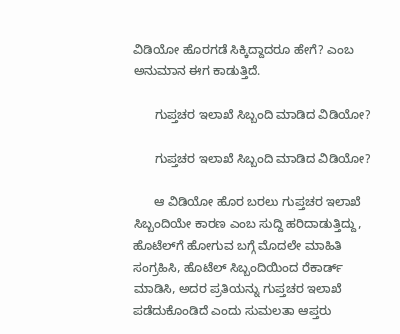ವಿಡಿಯೋ ಹೊರಗಡೆ ಸಿಕ್ಕಿದ್ದಾದರೂ ಹೇಗೆ? ಎಂಬ ಅನುಮಾನ ಈಗ ಕಾಡುತ್ತಿದೆ.

      ಗುಪ್ತಚರ ಇಲಾಖೆ ಸಿಬ್ಬಂದಿ ಮಾಡಿದ ವಿಡಿಯೋ?

      ಗುಪ್ತಚರ ಇಲಾಖೆ ಸಿಬ್ಬಂದಿ ಮಾಡಿದ ವಿಡಿಯೋ?

      ಆ ವಿಡಿಯೋ ಹೊರ ಬರಲು ಗುಪ್ತಚರ ಇಲಾಖೆ ಸಿಬ್ಬಂದಿಯೇ ಕಾರಣ ಎಂಬ ಸುದ್ದಿ ಹರಿದಾಡುತ್ತಿದ್ದು, ಹೊಟೆಲ್‌ಗೆ ಹೋಗುವ ಬಗ್ಗೆ ಮೊದಲೇ ಮಾಹಿತಿ ಸಂಗ್ರಹಿಸಿ, ಹೊಟೆಲ್ ಸಿಬ್ಬಂದಿಯಿಂದ ರೆಕಾರ್ಡ್‌ ಮಾಡಿಸಿ, ಅದರ ಪ್ರತಿಯನ್ನು ಗುಪ್ತಚರ ಇಲಾಖೆ ಪಡೆದುಕೊಂಡಿದೆ ಎಂದು ಸುಮಲತಾ ಆಪ್ತರು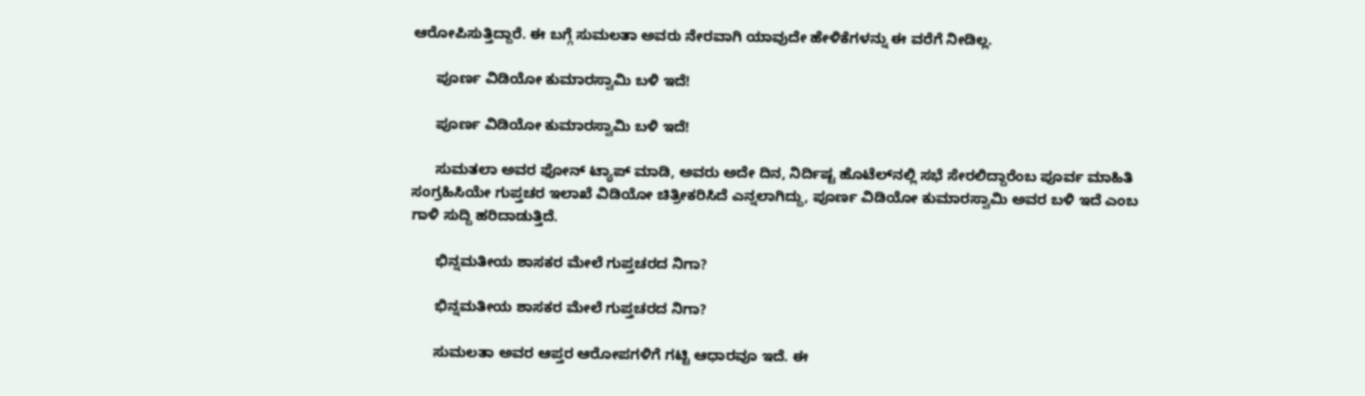ಆರೋಪಿಸುತ್ತಿದ್ದಾರೆ. ಈ ಬಗ್ಗೆ ಸುಮಲತಾ ಅವರು ನೇರವಾಗಿ ಯಾವುದೇ ಹೇಳಿಕೆಗಳನ್ನು ಈ ವರೆಗೆ ನೀಡಿಲ್ಲ.

      ಪೂರ್ಣ ವಿಡಿಯೋ ಕುಮಾರಸ್ವಾಮಿ ಬಳಿ ಇದೆ!

      ಪೂರ್ಣ ವಿಡಿಯೋ ಕುಮಾರಸ್ವಾಮಿ ಬಳಿ ಇದೆ!

      ಸುಮತಲಾ ಅವರ ಫೋನ್ ಟ್ಯಾಪ್ ಮಾಡಿ, ಅವರು ಅದೇ ದಿನ, ನಿರ್ದಿಷ್ಟ ಹೊಟೆಲ್‌ನಲ್ಲಿ ಸಭೆ ಸೇರಲಿದ್ದಾರೆಂಬ ಪೂರ್ವ ಮಾಹಿತಿ ಸಂಗ್ರಹಿಸಿಯೇ ಗುಪ್ತಚರ ಇಲಾಖೆ ವಿಡಿಯೋ ಚಿತ್ರೀಕರಿಸಿದೆ ಎನ್ನಲಾಗಿದ್ದು, ಪೂರ್ಣ ವಿಡಿಯೋ ಕುಮಾರಸ್ವಾಮಿ ಅವರ ಬಳಿ ಇದೆ ಎಂಬ ಗಾಳಿ ಸುದ್ದಿ ಹರಿದಾಡುತ್ತಿದೆ.

      ಭಿನ್ನಮತೀಯ ಶಾಸಕರ ಮೇಲೆ ಗುಪ್ತಚರದ ನಿಗಾ?

      ಭಿನ್ನಮತೀಯ ಶಾಸಕರ ಮೇಲೆ ಗುಪ್ತಚರದ ನಿಗಾ?

      ಸುಮಲತಾ ಅವರ ಆಪ್ತರ ಆರೋಪಗಳಿಗೆ ಗಟ್ಟಿ ಆಧಾರವೂ ಇದೆ. ಈ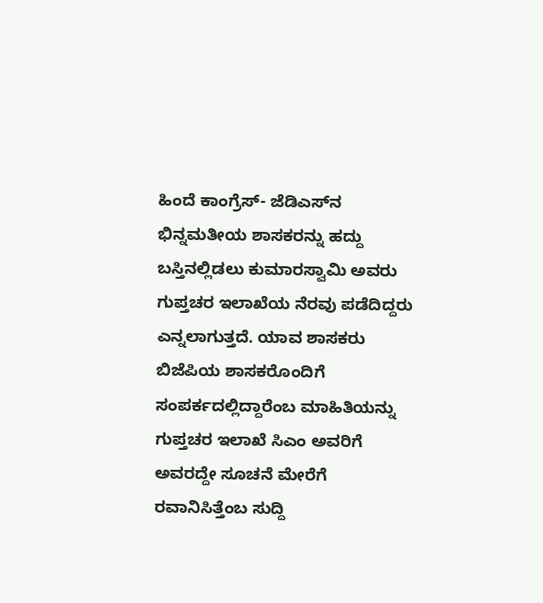ಹಿಂದೆ ಕಾಂಗ್ರೆಸ್- ಜೆಡಿಎಸ್‌ನ ಭಿನ್ನಮತೀಯ ಶಾಸಕರನ್ನು ಹದ್ದು ಬಸ್ತಿನಲ್ಲಿಡಲು ಕುಮಾರಸ್ವಾಮಿ ಅವರು ಗುಪ್ತಚರ ಇಲಾಖೆಯ ನೆರವು ಪಡೆದಿದ್ದರು ಎನ್ನಲಾಗುತ್ತದೆ. ಯಾವ ಶಾಸಕರು ಬಿಜೆಪಿಯ ಶಾಸಕರೊಂದಿಗೆ ಸಂಪರ್ಕದಲ್ಲಿದ್ದಾರೆಂಬ ಮಾಹಿತಿಯನ್ನು ಗುಪ್ತಚರ ಇಲಾಖೆ ಸಿಎಂ ಅವರಿಗೆ ಅವರದ್ದೇ ಸೂಚನೆ ಮೇರೆಗೆ ರವಾನಿಸಿತ್ತೆಂಬ ಸುದ್ದಿ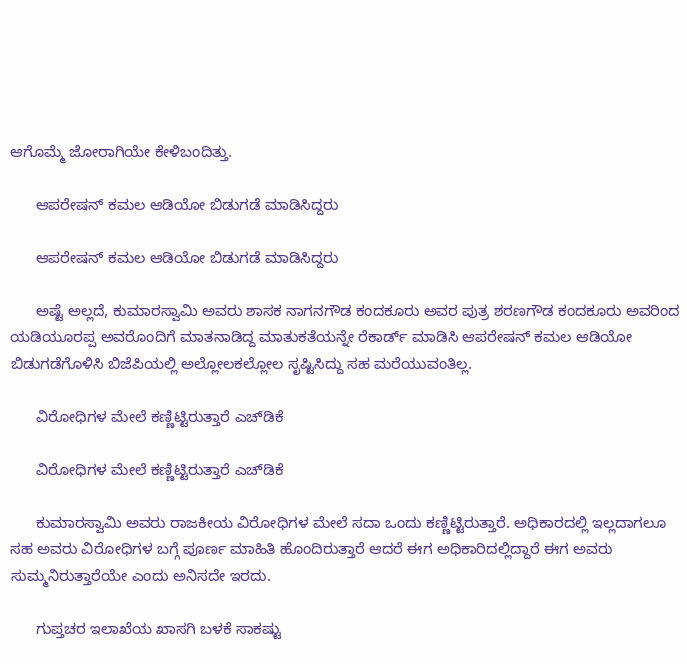ಆಗೊಮ್ಮೆ ಜೋರಾಗಿಯೇ ಕೇಳಿಬಂದಿತ್ತು.

      ಆಪರೇಷನ್ ಕಮಲ ಆಡಿಯೋ ಬಿಡುಗಡೆ ಮಾಡಿಸಿದ್ದರು

      ಆಪರೇಷನ್ ಕಮಲ ಆಡಿಯೋ ಬಿಡುಗಡೆ ಮಾಡಿಸಿದ್ದರು

      ಅಷ್ಟೆ ಅಲ್ಲದೆ, ಕುಮಾರಸ್ವಾಮಿ ಅವರು ಶಾಸಕ ನಾಗನಗೌಡ ಕಂದಕೂರು ಅವರ ಪುತ್ರ ಶರಣಗೌಡ ಕಂದಕೂರು ಅವರಿಂದ ಯಡಿಯೂರಪ್ಪ ಅವರೊಂದಿಗೆ ಮಾತನಾಡಿದ್ದ ಮಾತುಕತೆಯನ್ನೇ ರೆಕಾರ್ಡ್ ಮಾಡಿಸಿ ಆಪರೇಷನ್ ಕಮಲ ಆಡಿಯೋ ಬಿಡುಗಡೆಗೊಳಿಸಿ ಬಿಜೆಪಿಯಲ್ಲಿ ಅಲ್ಲೋಲಕಲ್ಲೋಲ ಸೃಷ್ಟಿಸಿದ್ದು ಸಹ ಮರೆಯುವಂತಿಲ್ಲ.

      ವಿರೋಧಿಗಳ ಮೇಲೆ ಕಣ್ಣಿಟ್ಟಿರುತ್ತಾರೆ ಎಚ್‌ಡಿಕೆ

      ವಿರೋಧಿಗಳ ಮೇಲೆ ಕಣ್ಣಿಟ್ಟಿರುತ್ತಾರೆ ಎಚ್‌ಡಿಕೆ

      ಕುಮಾರಸ್ವಾಮಿ ಅವರು ರಾಜಕೀಯ ವಿರೋಧಿಗಳ ಮೇಲೆ ಸದಾ ಒಂದು ಕಣ್ಣಿಟ್ಟಿರುತ್ತಾರೆ. ಅಧಿಕಾರದಲ್ಲಿ ಇಲ್ಲದಾಗಲೂ ಸಹ ಅವರು ವಿರೋಧಿಗಳ ಬಗ್ಗೆ ಪೂರ್ಣ ಮಾಹಿತಿ ಹೊಂದಿರುತ್ತಾರೆ ಆದರೆ ಈಗ ಅಧಿಕಾರಿದಲ್ಲಿದ್ದಾರೆ ಈಗ ಅವರು ಸುಮ್ಮನಿರುತ್ತಾರೆಯೇ ಎಂದು ಅನಿಸದೇ ಇರದು.

      ಗುಪ್ತಚರ ಇಲಾಖೆಯ ಖಾಸಗಿ ಬಳಕೆ ಸಾಕಷ್ಟು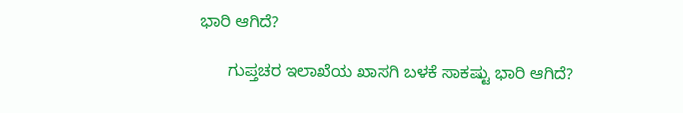ಭಾರಿ ಆಗಿದೆ?

      ಗುಪ್ತಚರ ಇಲಾಖೆಯ ಖಾಸಗಿ ಬಳಕೆ ಸಾಕಷ್ಟು ಭಾರಿ ಆಗಿದೆ?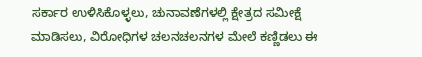ಸರ್ಕಾರ ಉಳಿಸಿಕೊಳ್ಳಲು, ಚುನಾವಣೆಗಳಲ್ಲಿ ಕ್ಷೇತ್ರದ ಸಮೀಕ್ಷೆ ಮಾಡಿಸಲು, ವಿರೋಧಿಗಳ ಚಲನಚಲನಗಳ ಮೇಲೆ ಕಣ್ಣಿಡಲು ಈ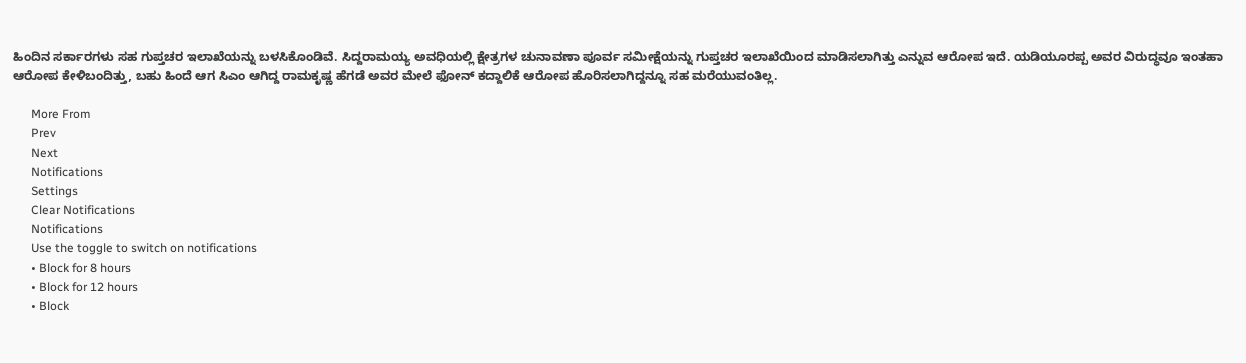ಹಿಂದಿನ ಸರ್ಕಾರಗಳು ಸಹ ಗುಪ್ತಚರ ಇಲಾಖೆಯನ್ನು ಬಳಸಿಕೊಂಡಿವೆ. ಸಿದ್ದರಾಮಯ್ಯ ಅವಧಿಯಲ್ಲಿ ಕ್ಷೇತ್ರಗಳ ಚುನಾವಣಾ ಪೂರ್ವ ಸಮೀಕ್ಷೆಯನ್ನು ಗುಪ್ತಚರ ಇಲಾಖೆಯಿಂದ ಮಾಡಿಸಲಾಗಿತ್ತು ಎನ್ನುವ ಆರೋಪ ಇದೆ. ಯಡಿಯೂರಪ್ಪ ಅವರ ವಿರುದ್ಧವೂ ಇಂತಹಾ ಆರೋಪ ಕೇಳಿಬಂದಿತ್ತು, ಬಹು ಹಿಂದೆ ಆಗ ಸಿಎಂ ಆಗಿದ್ದ ರಾಮಕೃಷ್ಣ ಹೆಗಡೆ ಅವರ ಮೇಲೆ ಫೋನ್ ಕದ್ದಾಲಿಕೆ ಆರೋಪ ಹೊರಿಸಲಾಗಿದ್ದನ್ನೂ ಸಹ ಮರೆಯುವಂತಿಲ್ಲ.

      More From
      Prev
      Next
      Notifications
      Settings
      Clear Notifications
      Notifications
      Use the toggle to switch on notifications
      • Block for 8 hours
      • Block for 12 hours
      • Block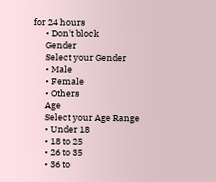for 24 hours
      • Don't block
      Gender
      Select your Gender
      • Male
      • Female
      • Others
      Age
      Select your Age Range
      • Under 18
      • 18 to 25
      • 26 to 35
      • 36 to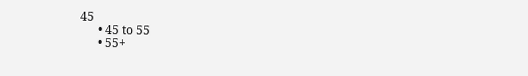45
      • 45 to 55
      • 55+